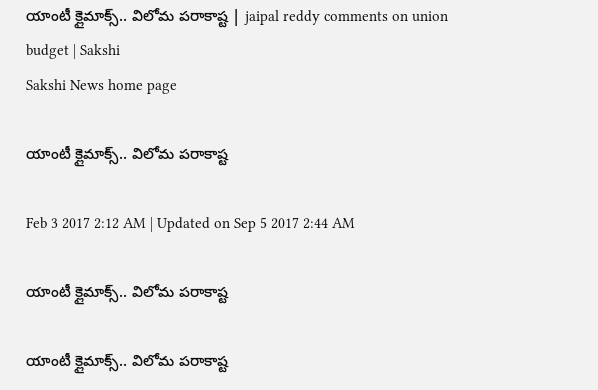యాంటీ క్లైమాక్స్‌.. విలోమ పరాకాష్ట | jaipal reddy comments on union budget | Sakshi
Sakshi News home page

యాంటీ క్లైమాక్స్‌.. విలోమ పరాకాష్ట

Feb 3 2017 2:12 AM | Updated on Sep 5 2017 2:44 AM

యాంటీ క్లైమాక్స్‌.. విలోమ పరాకాష్ట

యాంటీ క్లైమాక్స్‌.. విలోమ పరాకాష్ట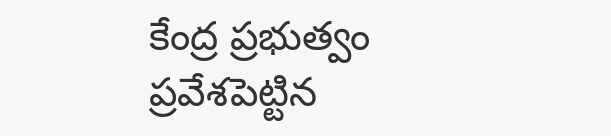కేంద్ర ప్రభుత్వం ప్రవేశపెట్టిన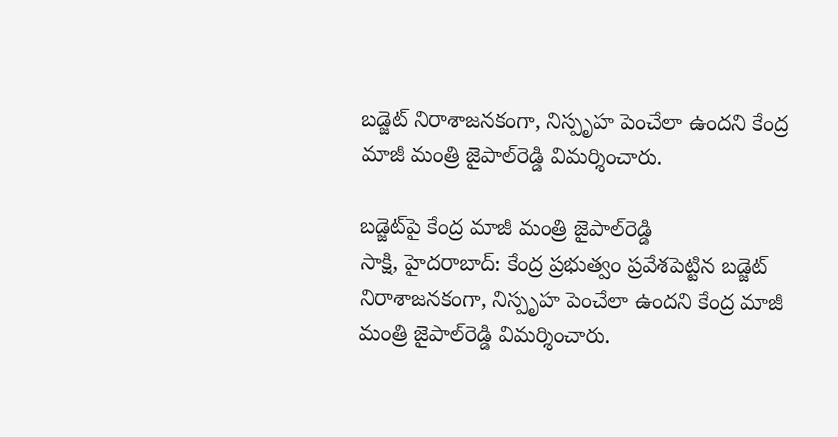బడ్జెట్‌ నిరాశాజనకంగా, నిస్పృహ పెంచేలా ఉందని కేంద్ర మాజీ మంత్రి జైపాల్‌రెడ్డి విమర్శించారు.

బడ్జెట్‌పై కేంద్ర మాజీ మంత్రి జైపాల్‌రెడ్డి
సాక్షి, హైదరాబాద్‌: కేంద్ర ప్రభుత్వం ప్రవేశపెట్టిన బడ్జెట్‌ నిరాశాజనకంగా, నిస్పృహ పెంచేలా ఉందని కేంద్ర మాజీ మంత్రి జైపాల్‌రెడ్డి విమర్శించారు.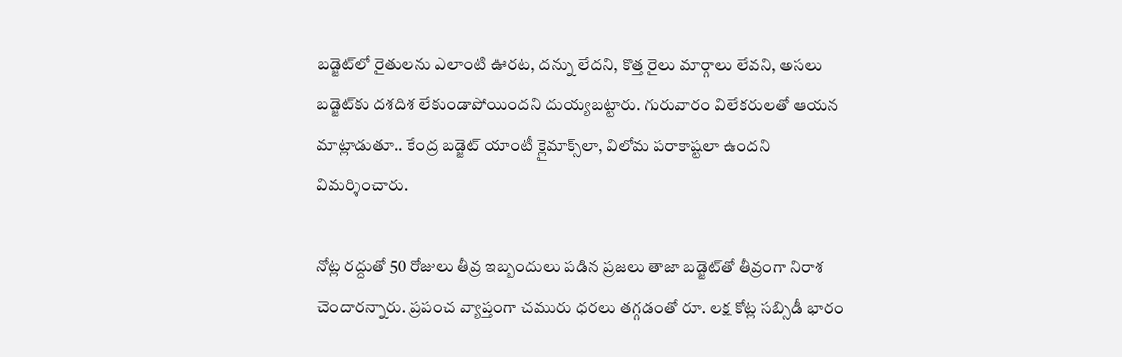బడ్జెట్‌లో రైతులను ఎలాంటి ఊరట, దన్ను లేదని, కొత్త రైలు మార్గాలు లేవని, అసలు బడ్జెట్‌కు దశదిశ లేకుండాపోయిందని దుయ్యబట్టారు. గురువారం విలేకరులతో ఆయన మాట్లాడుతూ.. కేంద్ర బడ్జెట్‌ యాంటీ క్లైమాక్స్‌లా, విలోమ పరాకాష్టలా ఉందని విమర్శించారు.

నోట్ల రద్దుతో 50 రోజులు తీవ్ర ఇబ్బందులు పడిన ప్రజలు తాజా బడ్జెట్‌తో తీవ్రంగా నిరాశ చెందారన్నారు. ప్రపంచ వ్యాప్తంగా చమురు ధరలు తగ్గడంతో రూ. లక్ష కోట్ల సబ్సిడీ భారం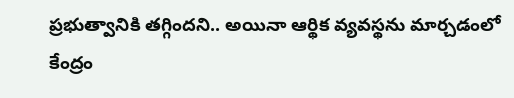ప్రభుత్వానికి తగ్గిందని.. అయినా ఆర్థిక వ్యవస్థను మార్చడంలో కేంద్రం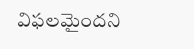విఫలమైందని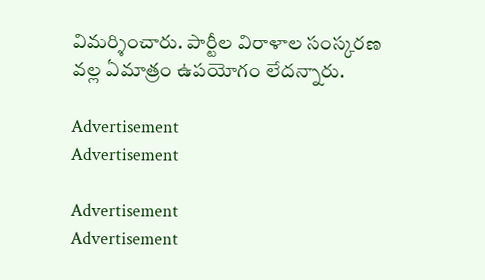విమర్శించారు. పార్టీల విరాళాల సంస్కరణ వల్ల ఏమాత్రం ఉపయోగం లేదన్నారు.

Advertisement
Advertisement

Advertisement
Advertisement